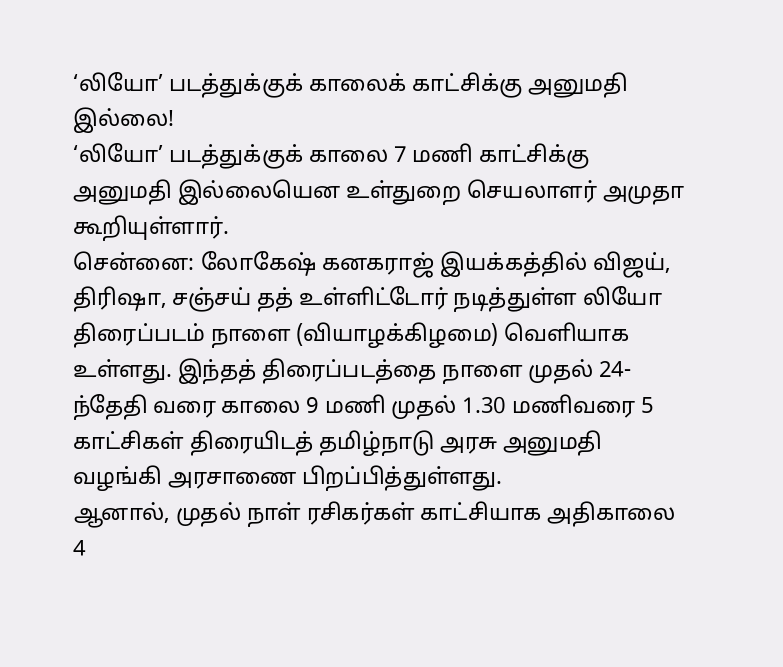‘லியோ’ படத்துக்குக் காலைக் காட்சிக்கு அனுமதி இல்லை!
‘லியோ’ படத்துக்குக் காலை 7 மணி காட்சிக்கு அனுமதி இல்லையென உள்துறை செயலாளர் அமுதா கூறியுள்ளார்.
சென்னை: லோகேஷ் கனகராஜ் இயக்கத்தில் விஜய், திரிஷா, சஞ்சய் தத் உள்ளிட்டோர் நடித்துள்ள லியோ திரைப்படம் நாளை (வியாழக்கிழமை) வெளியாக உள்ளது. இந்தத் திரைப்படத்தை நாளை முதல் 24-ந்தேதி வரை காலை 9 மணி முதல் 1.30 மணிவரை 5 காட்சிகள் திரையிடத் தமிழ்நாடு அரசு அனுமதி வழங்கி அரசாணை பிறப்பித்துள்ளது.
ஆனால், முதல் நாள் ரசிகர்கள் காட்சியாக அதிகாலை 4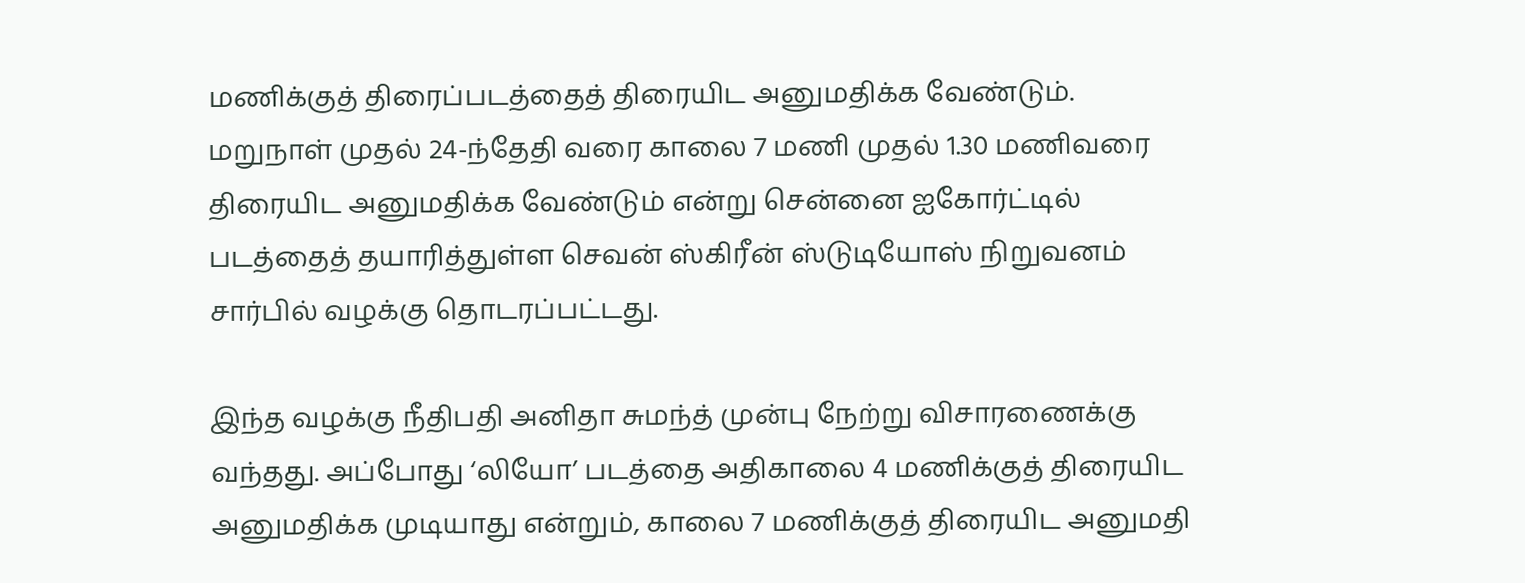மணிக்குத் திரைப்படத்தைத் திரையிட அனுமதிக்க வேண்டும். மறுநாள் முதல் 24-ந்தேதி வரை காலை 7 மணி முதல் 1.30 மணிவரை திரையிட அனுமதிக்க வேண்டும் என்று சென்னை ஐகோர்ட்டில் படத்தைத் தயாரித்துள்ள செவன் ஸ்கிரீன் ஸ்டுடியோஸ் நிறுவனம் சார்பில் வழக்கு தொடரப்பட்டது.

இந்த வழக்கு நீதிபதி அனிதா சுமந்த் முன்பு நேற்று விசாரணைக்கு வந்தது. அப்போது ‘லியோ’ படத்தை அதிகாலை 4 மணிக்குத் திரையிட அனுமதிக்க முடியாது என்றும், காலை 7 மணிக்குத் திரையிட அனுமதி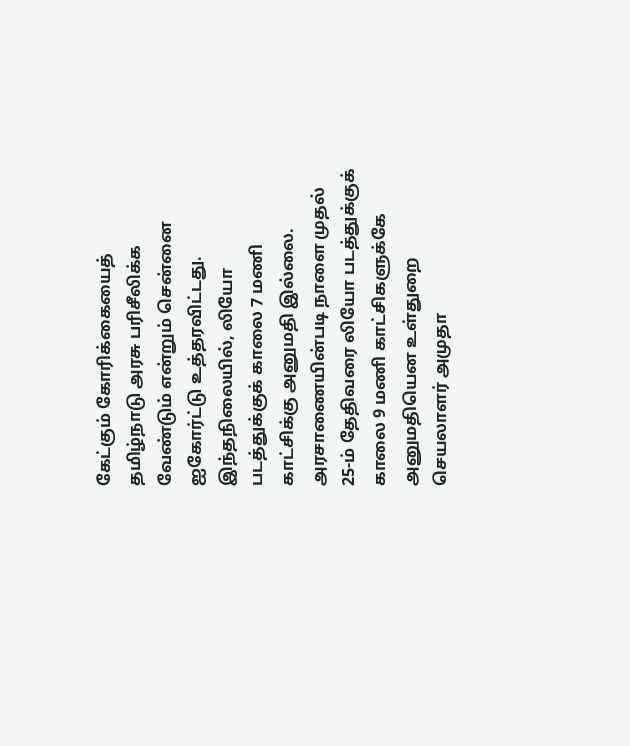கேட்கும் கோரிக்கையைத் தமிழ்நாடு அரசு பரிசீலிக்க வேண்டும் என்றும் சென்னை ஐகோர்ட்டு உத்தரவிட்டது.
இந்தநிலையில், லியோ படத்துக்குக் காலை 7 மணி காட்சிக்கு அனுமதி இல்லை. அரசாணையின்படி நாளை முதல் 25-ம் தேதிவரை லியோ படத்துக்குக் காலை 9 மணி காட்சிகளுக்கே அனுமதியென உள்துறை செயலாளர் அமுதா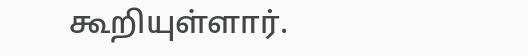கூறியுள்ளார்.